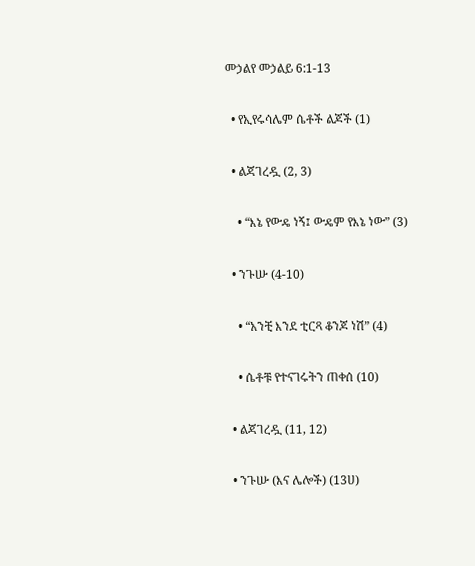መኃልየ መኃልይ 6:1-13

  • የኢየሩሳሌም ሴቶች ልጆች (1)

  • ልጃገረዷ (2, 3)

    • “እኔ የውዴ ነኝ፤ ውዴም የእኔ ነው” (3)

  • ንጉሡ (4-10)

    • “አንቺ እንደ ቲርጻ ቆንጆ ነሽ” (4)

    • ሴቶቹ የተናገሩትን ጠቀሰ (10)

  • ልጃገረዷ (11, 12)

  • ንጉሡ (እና ሌሎች) (13ሀ)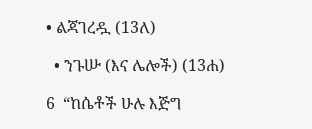• ልጃገረዷ (13ለ)

  • ንጉሡ (እና ሌሎች) (13ሐ)

6  “ከሴቶች ሁሉ እጅግ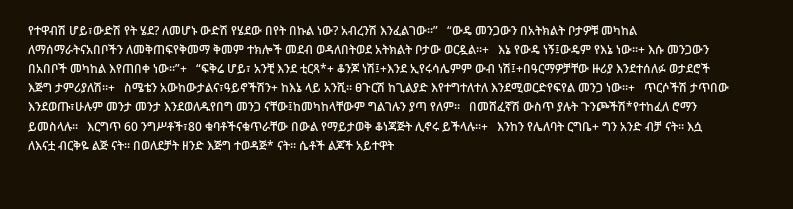የተዋብሽ ሆይ፣ውድሽ የት ሄደ? ለመሆኑ ውድሽ የሄደው በየት በኩል ነው? አብረንሽ እንፈልገው።”   “ውዴ መንጋውን በአትክልት ቦታዎቹ መካከል ለማሰማራትናአበቦችን ለመቅጠፍየቅመማ ቅመም ተክሎች መደብ ወዳለበትወደ አትክልት ቦታው ወርዷል።+   እኔ የውዴ ነኝ፤ውዴም የእኔ ነው።+ እሱ መንጋውን በአበቦች መካከል እየጠበቀ ነው።”+   “ፍቅሬ ሆይ፣ አንቺ እንደ ቲርጻ*+ ቆንጆ ነሽ፤+እንደ ኢየሩሳሌምም ውብ ነሽ፤+በዓርማዎቻቸው ዙሪያ እንደተሰለፉ ወታደሮች እጅግ ታምሪያለሽ።+   ስሜቴን አውከውታልና፣ዓይኖችሽን+ ከእኔ ላይ አንሺ። ፀጉርሽ ከጊልያድ እየተግተለተለ እንደሚወርድየፍየል መንጋ ነው።+   ጥርሶችሽ ታጥበው እንደወጡ፣ሁሉም መንታ መንታ እንደወለዱየበግ መንጋ ናቸው፤ከመካከላቸውም ግልገሉን ያጣ የለም።   በመሸፈኛሽ ውስጥ ያሉት ጉንጮችሽ*የተከፈለ ሮማን ይመስላሉ።   እርግጥ 60 ንግሥቶች፣80 ቁባቶችናቁጥራቸው በውል የማይታወቅ ቆነጃጅት ሊኖሩ ይችላሉ።+   እንከን የሌለባት ርግቤ+ ግን አንድ ብቻ ናት። እሷ ለእናቷ ብርቅዬ ልጅ ናት። በወለደቻት ዘንድ እጅግ ተወዳጅ* ናት። ሴቶች ልጆች አይተዋት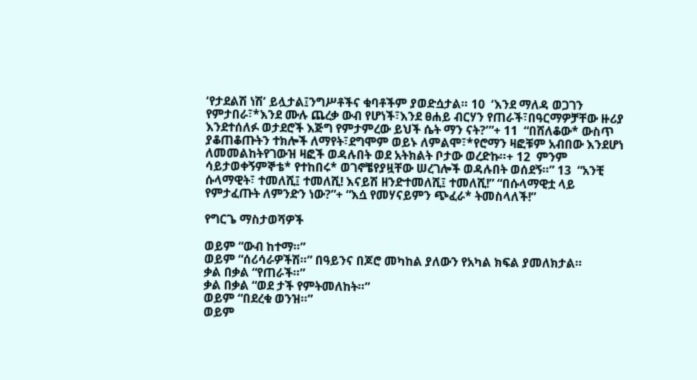‘የታደልሽ ነሽ’ ይሏታል፤ንግሥቶችና ቁባቶችም ያወድሷታል። 10  ‘እንደ ማለዳ ወጋገን የምታበራ፣*እንደ ሙሉ ጨረቃ ውብ የሆነች፣እንደ ፀሐይ ብርሃን የጠራች፣በዓርማዎቻቸው ዙሪያ እንደተሰለፉ ወታደሮች እጅግ የምታምረው ይህች ሴት ማን ናት?’”+ 11  “በሸለቆው* ውስጥ ያቆጠቆጡትን ተክሎች ለማየት፣ደግሞም ወይኑ ለምልሞ፣*የሮማን ዛፎቹም አብበው እንደሆነ ለመመልከትየገውዝ ዛፎች ወዳሉበት ወደ አትክልት ቦታው ወረድኩ።+ 12  ምንም ሳይታወቀኝምኞቴ* የተከበሩ* ወገኖቼየያዟቸው ሠረገሎች ወዳሉበት ወሰደኝ።” 13  “አንቺ ሱላማዊት፣ ተመለሺ፤ ተመለሺ! እናይሽ ዘንድተመለሺ፤ ተመለሺ!” “በሱላማዊቷ ላይ የምታፈጡት ለምንድን ነው?”+ “እሷ የመሃናይምን ጭፈራ* ትመስላለች!”

የግርጌ ማስታወሻዎች

ወይም “ውብ ከተማ።”
ወይም “ሰሪሳራዎችሽ።” በዓይንና በጆሮ መካከል ያለውን የአካል ክፍል ያመለክታል።
ቃል በቃል “የጠራች።”
ቃል በቃል “ወደ ታች የምትመለከት።”
ወይም “በደረቁ ወንዝ።”
ወይም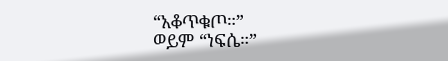“አቆጥቁጦ።”
ወይም “ነፍሴ።”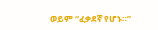ወይም “ፈቃደኛ የሆኑ።”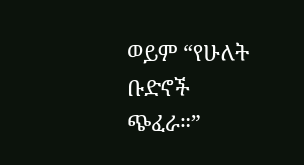ወይም “የሁለት ቡድኖች ጭፈራ።”